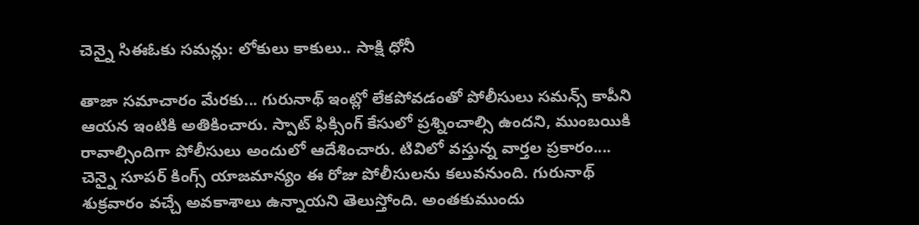చెన్నై సిఈఓకు సమన్లు: లోకులు కాకులు.. సాక్షి ధోనీ

తాజా సమాచారం మేరకు... గురునాథ్ ఇంట్లో లేకపోవడంతో పోలీసులు సమన్స్ కాపీని ఆయన ఇంటికి అతికించారు. స్పాట్ ఫిక్సింగ్ కేసులో ప్రశ్నించాల్సి ఉందని, ముంబయికి రావాల్సిందిగా పోలీసులు అందులో ఆదేశించారు. టివిలో వస్తున్న వార్తల ప్రకారం.... చెన్నై సూపర్ కింగ్స్ యాజమాన్యం ఈ రోజు పోలీసులను కలువనుంది. గురునాథ్ శుక్రవారం వచ్చే అవకాశాలు ఉన్నాయని తెలుస్తోంది. అంతకుముందు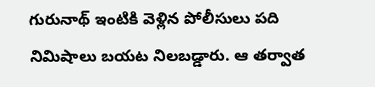గురునాథ్ ఇంటికి వెళ్లిన పోలీసులు పది నిమిషాలు బయట నిలబడ్డారు. ఆ తర్వాత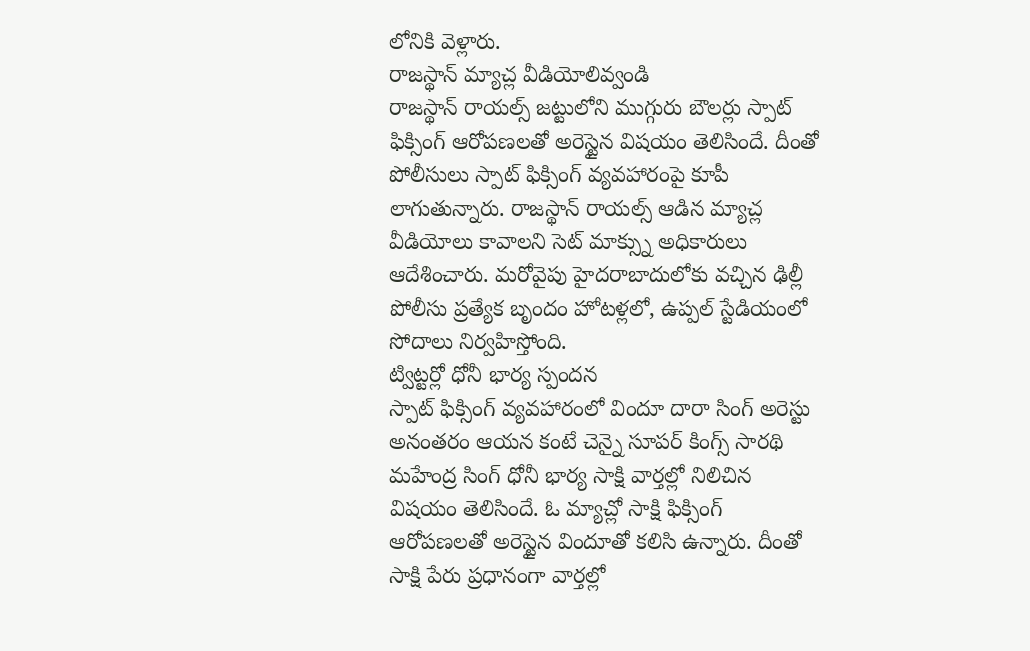లోనికి వెళ్లారు.
రాజస్థాన్ మ్యాచ్ల వీడియోలివ్వండి
రాజస్థాన్ రాయల్స్ జట్టులోని ముగ్గురు బౌలర్లు స్పాట్ ఫిక్సింగ్ ఆరోపణలతో అరెస్టైన విషయం తెలిసిందే. దీంతో పోలీసులు స్పాట్ ఫిక్సింగ్ వ్యవహారంపై కూపీ లాగుతున్నారు. రాజస్థాన్ రాయల్స్ ఆడిన మ్యాచ్ల వీడియోలు కావాలని సెట్ మాక్స్ను అధికారులు ఆదేశించారు. మరోవైపు హైదరాబాదులోకు వచ్చిన ఢిల్లీ పోలీసు ప్రత్యేక బృందం హోటళ్లలో, ఉప్పల్ స్టేడియంలో సోదాలు నిర్వహిస్తోంది.
ట్విట్టర్లో ధోనీ భార్య స్పందన
స్పాట్ ఫిక్సింగ్ వ్యవహారంలో విందూ దారా సింగ్ అరెస్టు అనంతరం ఆయన కంటే చెన్నై సూపర్ కింగ్స్ సారథి మహేంద్ర సింగ్ ధోనీ భార్య సాక్షి వార్తల్లో నిలిచిన విషయం తెలిసిందే. ఓ మ్యాచ్లో సాక్షి ఫిక్సింగ్ ఆరోపణలతో అరెస్టైన విందూతో కలిసి ఉన్నారు. దీంతో సాక్షి పేరు ప్రధానంగా వార్తల్లో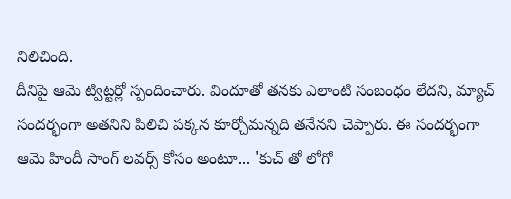నిలిచింది.
దీనిపై ఆమె ట్విట్టర్లో స్పందించారు. విందూతో తనకు ఎలాంటి సంబంధం లేదని, మ్యాచ్ సందర్భంగా అతనిని పిలిచి పక్కన కూర్చోమన్నది తనేనని చెప్పారు. ఈ సందర్భంగా ఆమె హిందీ సాంగ్ లవర్స్ కోసం అంటూ... 'కుచ్ తో లోగో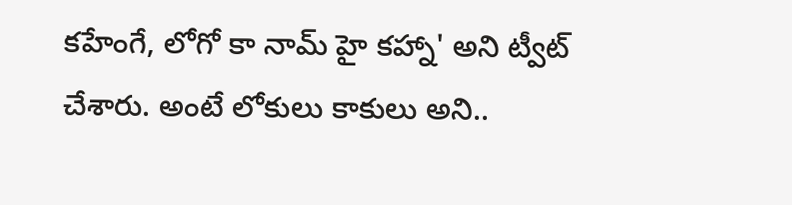కహేంగే, లోగో కా నామ్ హై కహ్నా' అని ట్వీట్ చేశారు. అంటే లోకులు కాకులు అని..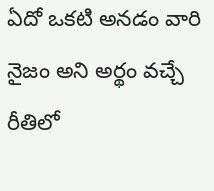ఏదో ఒకటి అనడం వారి నైజం అని అర్థం వచ్చే రీతిలో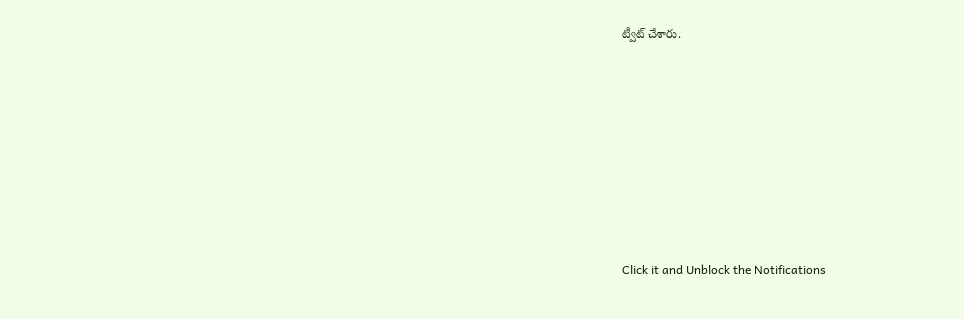ట్వీట్ చేశారు.












Click it and Unblock the Notifications